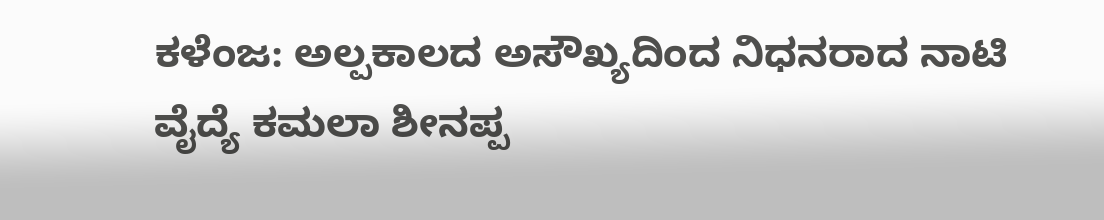ಕಳೆಂಜ: ಅಲ್ಪಕಾಲದ ಅಸೌಖ್ಯದಿಂದ ನಿಧನರಾದ ನಾಟಿ ವೈದ್ಯೆ ಕಮಲಾ ಶೀನಪ್ಪ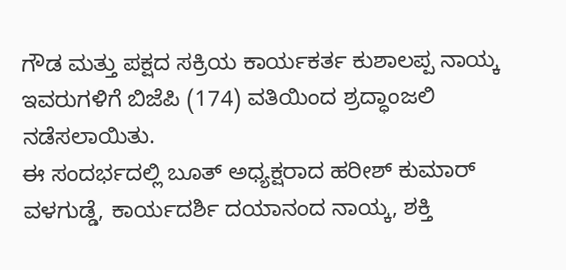ಗೌಡ ಮತ್ತು ಪಕ್ಷದ ಸಕ್ರಿಯ ಕಾರ್ಯಕರ್ತ ಕುಶಾಲಪ್ಪ ನಾಯ್ಕ ಇವರುಗಳಿಗೆ ಬಿಜೆಪಿ (174) ವತಿಯಿಂದ ಶ್ರದ್ಧಾಂಜಲಿ ನಡೆಸಲಾಯಿತು.
ಈ ಸಂದರ್ಭದಲ್ಲಿ ಬೂತ್ ಅಧ್ಯಕ್ಷರಾದ ಹರೀಶ್ ಕುಮಾರ್ ವಳಗುಡ್ಡೆ, ಕಾರ್ಯದರ್ಶಿ ದಯಾನಂದ ನಾಯ್ಕ, ಶಕ್ತಿ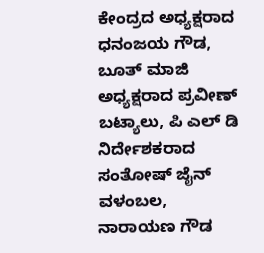ಕೇಂದ್ರದ ಅಧ್ಯಕ್ಷರಾದ ಧನಂಜಯ ಗೌಡ, ಬೂತ್ ಮಾಜಿ ಅಧ್ಯಕ್ಷರಾದ ಪ್ರವೀಣ್ ಬಟ್ಯಾಲು, ಪಿ ಎಲ್ ಡಿ ನಿರ್ದೇಶಕರಾದ ಸಂತೋಷ್ ಜೈನ್ ವಳಂಬಲ, ನಾರಾಯಣ ಗೌಡ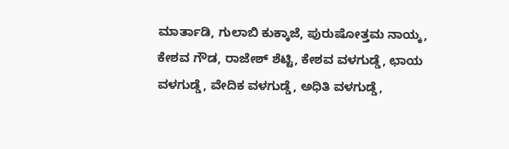ಮಾರ್ತಾಡಿ, ಗುಲಾಬಿ ಕುಕ್ಕಾಜೆ, ಪುರುಷೋತ್ತಮ ನಾಯ್ಕ, ಕೇಶವ ಗೌಡ, ರಾಜೇಶ್ ಶೆಟ್ಟಿ, ಕೇಶವ ವಳಗುಡ್ಡೆ, ಛಾಯ ವಳಗುಡ್ಡೆ, ವೇದಿಕ ವಳಗುಡ್ಡೆ, ಅಧಿತಿ ವಳಗುಡ್ಡೆ,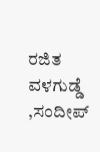ರಜಿತ ವಳಗುಡ್ಡೆ ,ಸಂದೀಪ್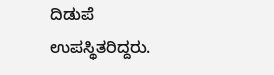ದಿಡುಪೆ ಉಪಸ್ಥಿತರಿದ್ದರು.